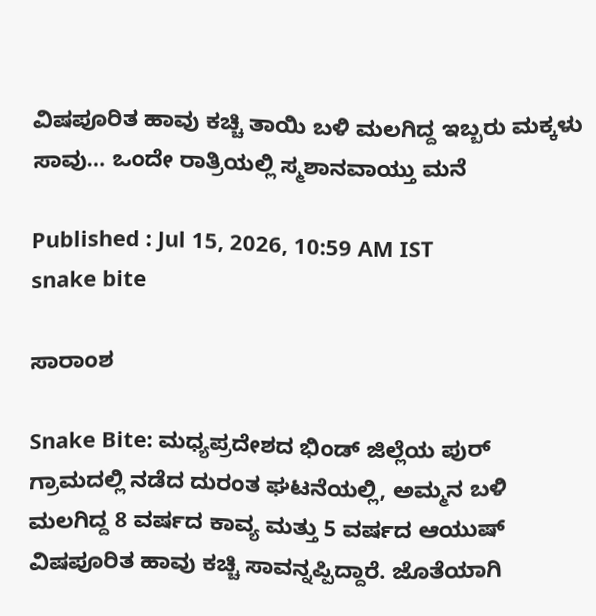ವಿಷಪೂರಿತ ಹಾವು ಕಚ್ಚಿ ತಾಯಿ ಬಳಿ ಮಲಗಿದ್ದ ಇಬ್ಬರು ಮಕ್ಕಳು ಸಾವು… ಒಂದೇ ರಾತ್ರಿಯಲ್ಲಿ ಸ್ಮಶಾನವಾಯ್ತು ಮನೆ

Published : Jul 15, 2026, 10:59 AM IST
snake bite

ಸಾರಾಂಶ

Snake Bite: ಮಧ್ಯಪ್ರದೇಶದ ಭಿಂಡ್ ಜಿಲ್ಲೆಯ ಪುರ್ ಗ್ರಾಮದಲ್ಲಿ ನಡೆದ ದುರಂತ ಘಟನೆಯಲ್ಲಿ, ಅಮ್ಮನ ಬಳಿ ಮಲಗಿದ್ದ 8 ವರ್ಷದ ಕಾವ್ಯ ಮತ್ತು 5 ವರ್ಷದ ಆಯುಷ್ ವಿಷಪೂರಿತ ಹಾವು ಕಚ್ಚಿ ಸಾವನ್ನಪ್ಪಿದ್ದಾರೆ. ಜೊತೆಯಾಗಿ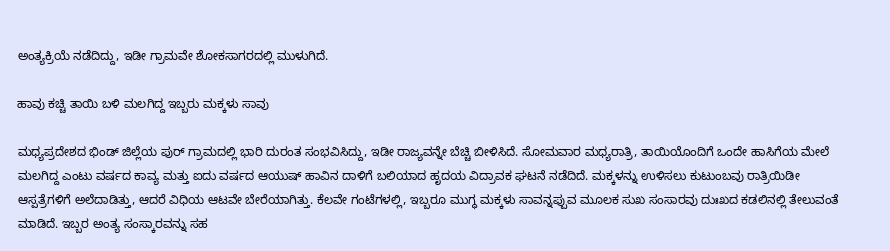ಅಂತ್ಯಕ್ರಿಯೆ ನಡೆದಿದ್ದು, ಇಡೀ ಗ್ರಾಮವೇ ಶೋಕಸಾಗರದಲ್ಲಿ ಮುಳುಗಿದೆ.

ಹಾವು ಕಚ್ಚಿ ತಾಯಿ ಬಳಿ ಮಲಗಿದ್ದ ಇಬ್ಬರು ಮಕ್ಕಳು ಸಾವು

ಮಧ್ಯಪ್ರದೇಶದ ಭಿಂಡ್ ಜಿಲ್ಲೆಯ ಪುರ್ ಗ್ರಾಮದಲ್ಲಿ ಭಾರಿ ದುರಂತ ಸಂಭವಿಸಿದ್ದು, ಇಡೀ ರಾಜ್ಯವನ್ನೇ ಬೆಚ್ಚಿ ಬೀಳಿಸಿದೆ. ಸೋಮವಾರ ಮಧ್ಯರಾತ್ರಿ, ತಾಯಿಯೊಂದಿಗೆ ಒಂದೇ ಹಾಸಿಗೆಯ ಮೇಲೆ ಮಲಗಿದ್ದ ಎಂಟು ವರ್ಷದ ಕಾವ್ಯ ಮತ್ತು ಐದು ವರ್ಷದ ಆಯುಷ್ ಹಾವಿನ ದಾಳಿಗೆ ಬಲಿಯಾದ ಹೃದಯ ವಿದ್ರಾವಕ ಘಟನೆ ನಡೆದಿದೆ. ಮಕ್ಕಳನ್ನು ಉಳಿಸಲು ಕುಟುಂಬವು ರಾತ್ರಿಯಿಡೀ ಆಸ್ಪತ್ರೆಗಳಿಗೆ ಅಲೆದಾಡಿತ್ತು, ಆದರೆ ವಿಧಿಯ ಆಟವೇ ಬೇರೆಯಾಗಿತ್ತು. ಕೆಲವೇ ಗಂಟೆಗಳಲ್ಲಿ, ಇಬ್ಬರೂ ಮುಗ್ಧ ಮಕ್ಕಳು ಸಾವನ್ನಪ್ಪುವ ಮೂಲಕ ಸುಖ ಸಂಸಾರವು ದುಃಖದ ಕಡಲಿನಲ್ಲಿ ತೇಲುವಂತೆ ಮಾಡಿದೆ. ಇಬ್ಬರ ಅಂತ್ಯ ಸಂಸ್ಕಾರವನ್ನು ಸಹ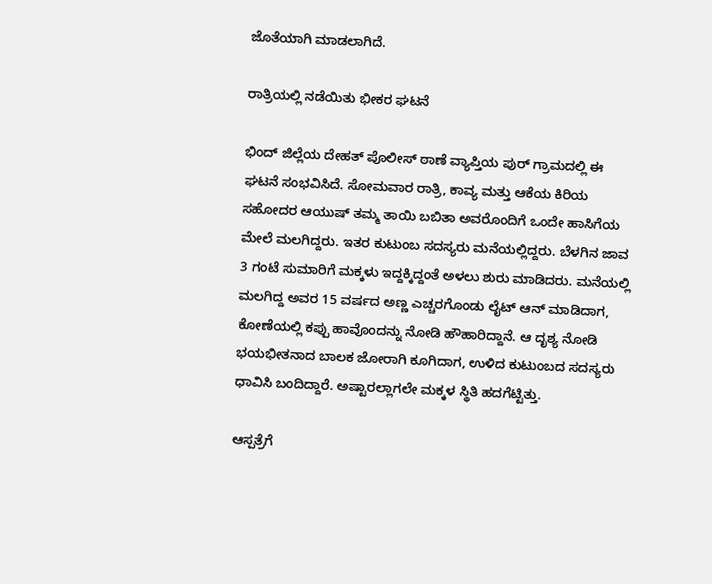ಜೊತೆಯಾಗಿ ಮಾಡಲಾಗಿದೆ.

ರಾತ್ರಿಯಲ್ಲಿ ನಡೆಯಿತು ಭೀಕರ ಘಟನೆ

ಭಿಂದ್ ಜಿಲ್ಲೆಯ ದೇಹತ್ ಪೊಲೀಸ್ ಠಾಣೆ ವ್ಯಾಪ್ತಿಯ ಪುರ್ ಗ್ರಾಮದಲ್ಲಿ ಈ ಘಟನೆ ಸಂಭವಿಸಿದೆ. ಸೋಮವಾರ ರಾತ್ರಿ, ಕಾವ್ಯ ಮತ್ತು ಆಕೆಯ ಕಿರಿಯ ಸಹೋದರ ಆಯುಷ್ ತಮ್ಮ ತಾಯಿ ಬಬಿತಾ ಅವರೊಂದಿಗೆ ಒಂದೇ ಹಾಸಿಗೆಯ ಮೇಲೆ ಮಲಗಿದ್ದರು. ಇತರ ಕುಟುಂಬ ಸದಸ್ಯರು ಮನೆಯಲ್ಲಿದ್ದರು. ಬೆಳಗಿನ ಜಾವ 3 ಗಂಟೆ ಸುಮಾರಿಗೆ ಮಕ್ಕಳು ಇದ್ದಕ್ಕಿದ್ದಂತೆ ಅಳಲು ಶುರು ಮಾಡಿದರು. ಮನೆಯಲ್ಲಿ ಮಲಗಿದ್ದ ಅವರ 15 ವರ್ಷದ ಅಣ್ಣ ಎಚ್ಚರಗೊಂಡು ಲೈಟ್ ಆನ್ ಮಾಡಿದಾಗ, ಕೋಣೆಯಲ್ಲಿ ಕಪ್ಪು ಹಾವೊಂದನ್ನು ನೋಡಿ ಹೌಹಾರಿದ್ದಾನೆ. ಆ ದೃಶ್ಯ ನೋಡಿ ಭಯಭೀತನಾದ ಬಾಲಕ ಜೋರಾಗಿ ಕೂಗಿದಾಗ, ಉಳಿದ ಕುಟುಂಬದ ಸದಸ್ಯರು ಧಾವಿಸಿ ಬಂದಿದ್ದಾರೆ. ಅಷ್ಟಾರಲ್ಲಾಗಲೇ ಮಕ್ಕಳ ಸ್ಥಿತಿ ಹದಗೆಟ್ಟಿತ್ತು.

ಆಸ್ಪತ್ರೆಗೆ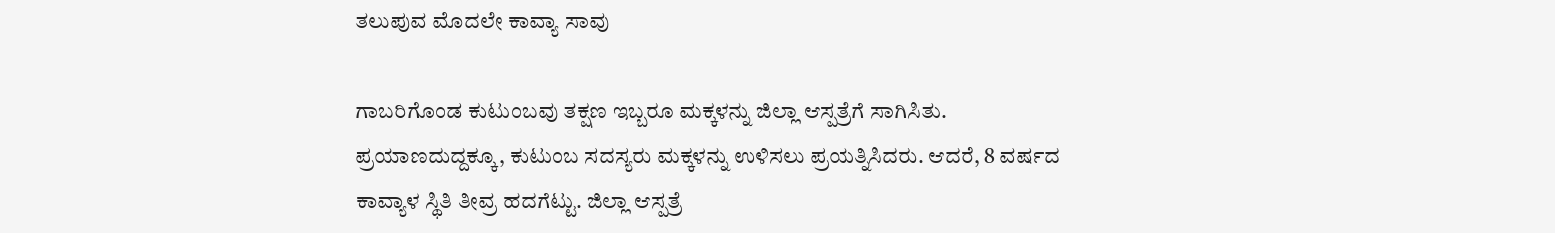ತಲುಪುವ ಮೊದಲೇ ಕಾವ್ಯಾ ಸಾವು

ಗಾಬರಿಗೊಂಡ ಕುಟುಂಬವು ತಕ್ಷಣ ಇಬ್ಬರೂ ಮಕ್ಕಳನ್ನು ಜಿಲ್ಲಾ ಆಸ್ಪತ್ರೆಗೆ ಸಾಗಿಸಿತು. ಪ್ರಯಾಣದುದ್ದಕ್ಕೂ, ಕುಟುಂಬ ಸದಸ್ಯರು ಮಕ್ಕಳನ್ನು ಉಳಿಸಲು ಪ್ರಯತ್ನಿಸಿದರು. ಆದರೆ, 8 ವರ್ಷದ ಕಾವ್ಯಾಳ ಸ್ಥಿತಿ ತೀವ್ರ ಹದಗೆಟ್ಟು. ಜಿಲ್ಲಾ ಆಸ್ಪತ್ರೆ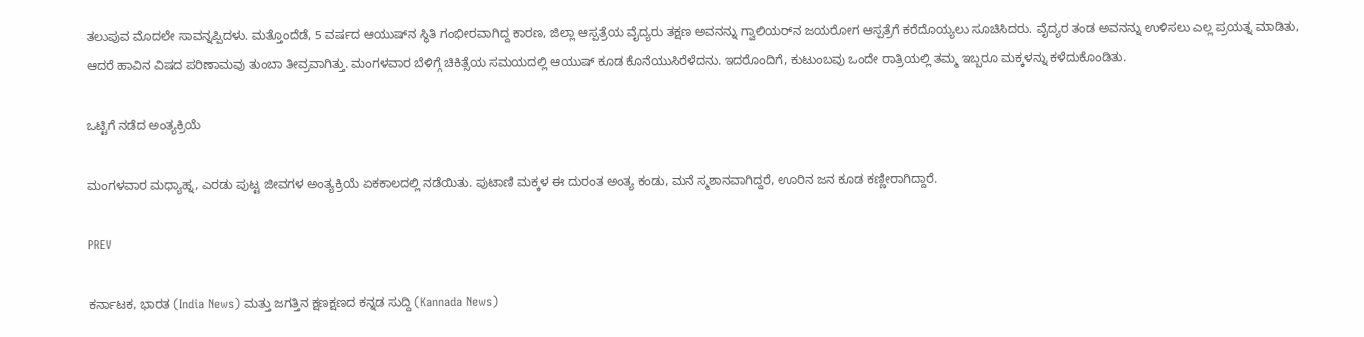ತಲುಪುವ ಮೊದಲೇ ಸಾವನ್ನಪ್ಪಿದಳು. ಮತ್ತೊಂದೆಡೆ, 5 ವರ್ಷದ ಆಯುಷ್‌ನ ಸ್ಥಿತಿ ಗಂಭೀರವಾಗಿದ್ದ ಕಾರಣ, ಜಿಲ್ಲಾ ಆಸ್ಪತ್ರೆಯ ವೈದ್ಯರು ತಕ್ಷಣ ಅವನನ್ನು ಗ್ವಾಲಿಯರ್‌ನ ಜಯರೋಗ ಆಸ್ಪತ್ರೆಗೆ ಕರೆದೊಯ್ಯಲು ಸೂಚಿಸಿದರು. ವೈದ್ಯರ ತಂಡ ಅವನನ್ನು ಉಳಿಸಲು ಎಲ್ಲ ಪ್ರಯತ್ನ ಮಾಡಿತು, ಆದರೆ ಹಾವಿನ ವಿಷದ ಪರಿಣಾಮವು ತುಂಬಾ ತೀವ್ರವಾಗಿತ್ತು. ಮಂಗಳವಾರ ಬೆಳಿಗ್ಗೆ ಚಿಕಿತ್ಸೆಯ ಸಮಯದಲ್ಲಿ ಆಯುಷ್ ಕೂಡ ಕೊನೆಯುಸಿರೆಳೆದನು. ಇದರೊಂದಿಗೆ, ಕುಟುಂಬವು ಒಂದೇ ರಾತ್ರಿಯಲ್ಲಿ ತಮ್ಮ ಇಬ್ಬರೂ ಮಕ್ಕಳನ್ನು ಕಳೆದುಕೊಂಡಿತು.

ಒಟ್ಟಿಗೆ ನಡೆದ ಅಂತ್ಯಕ್ರಿಯೆ

ಮಂಗಳವಾರ ಮಧ್ಯಾಹ್ನ, ಎರಡು ಪುಟ್ಟ ಜೀವಗಳ ಅಂತ್ಯಕ್ರಿಯೆ ಏಕಕಾಲದಲ್ಲಿ ನಡೆಯಿತು. ಪುಟಾಣಿ ಮಕ್ಕಳ ಈ ದುರಂತ ಅಂತ್ಯ ಕಂಡು, ಮನೆ ಸ್ಮಶಾನವಾಗಿದ್ದರೆ, ಊರಿನ ಜನ ಕೂಡ ಕಣ್ಣೀರಾಗಿದ್ದಾರೆ.

PREV

ಕರ್ನಾಟಕ, ಭಾರತ (India News) ಮತ್ತು ಜಗತ್ತಿನ ಕ್ಷಣಕ್ಷಣದ ಕನ್ನಡ ಸುದ್ದಿ (Kannada News)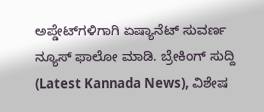ಅಪ್ಡೇಟ್‌ಗಳಿಗಾಗಿ ಏಷ್ಯಾನೆಟ್ ಸುವರ್ಣ ನ್ಯೂಸ್‌ ಫಾಲೋ ಮಾಡಿ. ಬ್ರೇಕಿಂಗ್ ಸುದ್ದಿ (Latest Kannada News), ವಿಶೇಷ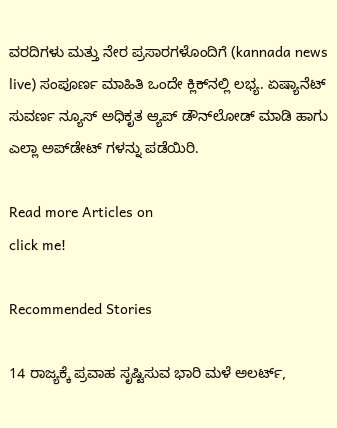ವರದಿಗಳು ಮತ್ತು ನೇರ ಪ್ರಸಾರಗಳೊಂದಿಗೆ (kannada news live) ಸಂಪೂರ್ಣ ಮಾಹಿತಿ ಒಂದೇ ಕ್ಲಿಕ್‌ನಲ್ಲಿ ಲಭ್ಯ. ಏಷ್ಯಾನೆಟ್ ಸುವರ್ಣ ನ್ಯೂಸ್ ಅಧಿಕೃತ ಆ್ಯಪ್ ಡೌನ್‌ಲೋಡ್ ಮಾಡಿ ಹಾಗು ಎಲ್ಲಾ ಅಪ್‌ಡೇಟ್ ಗಳನ್ನು ಪಡೆಯಿರಿ.

Read more Articles on
click me!

Recommended Stories

14 ರಾಜ್ಯಕ್ಕೆ ಪ್ರವಾಹ ಸೃಷ್ಟಿಸುವ ಭಾರಿ ಮಳೆ ಅಲರ್ಟ್,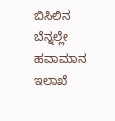ಬಿಸಿಲಿನ ಬೆನ್ನಲ್ಲೇ ಹವಾಮಾನ ಇಲಾಖೆ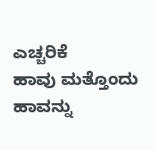ಎಚ್ಚರಿಕೆ
ಹಾವು ಮತ್ತೊಂದು ಹಾವನ್ನು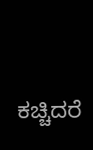ಕಚ್ಚಿದರೆ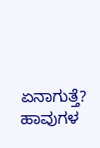ಏನಾಗುತ್ತೆ? ಹಾವುಗಳ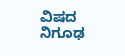ವಿಷದ ನಿಗೂಢ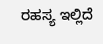ರಹಸ್ಯ ಇಲ್ಲಿದೆ